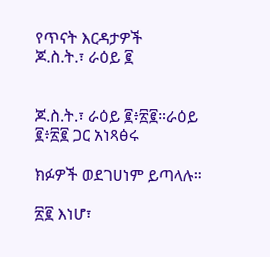የጥናት እርዳታዎች
ጆ.ስ.ት.፣ ራዕይ ፪


ጆ.ስ.ት.፣ ራዕይ ፪፥፳፪።ራዕይ ፪፥፳፪ ጋር አነጻፅሩ

ክፉዎች ወደገሀነም ይጣላሉ።

፳፪ እነሆ፣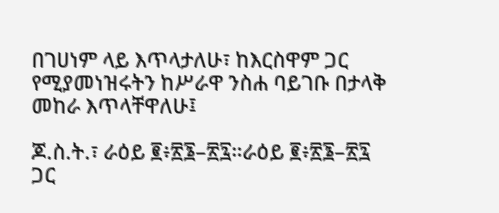በገሀነም ላይ እጥላታለሁ፣ ከእርስዋም ጋር የሚያመነዝሩትን ከሥራዋ ንስሐ ባይገቡ በታላቅ መከራ እጥላቸዋለሁ፤

ጆ.ስ.ት.፣ ራዕይ ፪፥፳፮–፳፯።ራዕይ ፪፥፳፮–፳፯ ጋር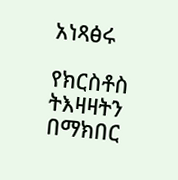አነጻፅሩ

የክርስቶስ ትእዛዛትን በማክበር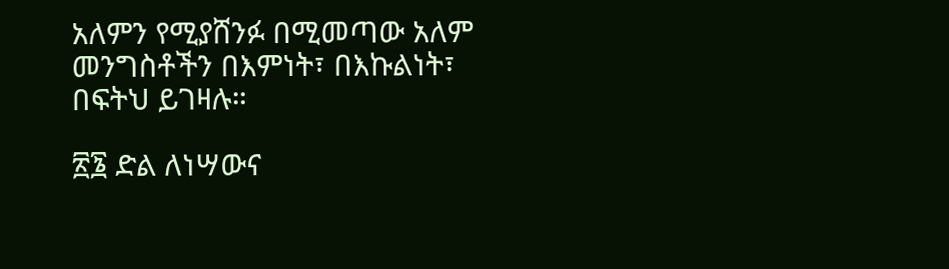አለምን የሚያሸንፉ በሚመጣው አለም መንግስቶችን በእምነት፣ በእኩልነት፣ በፍትህ ይገዛሉ።

፳፮ ድል ለነሣውና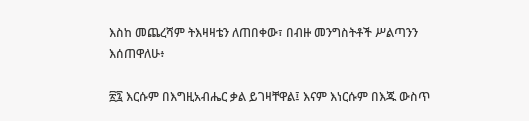እስከ መጨረሻም ትእዛዛቴን ለጠበቀው፣ በብዙ መንግስትቶች ሥልጣንን እሰጠዋለሁ፥

፳፯ እርሱም በእግዚአብሔር ቃል ይገዛቸዋል፤ እናም እነርሱም በእጁ ውስጥ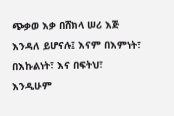ጭቃወ እቃ በሸክላ ሠሪ እጅ እንዳለ ይሆናሉ፤ እናም በእምነት፣ በእኩልነት፣ እና በፍትህ፣ እንዲሁም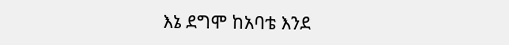እኔ ደግሞ ከአባቴ እንደ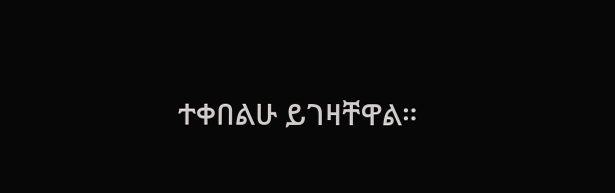ተቀበልሁ ይገዛቸዋል።